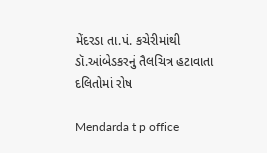મેંદરડા તા.પં. કચેરીમાંથી ડૉ.આંબેડકરનું તૈલચિત્ર હટાવાતા દલિતોમાં રોષ

Mendarda t p office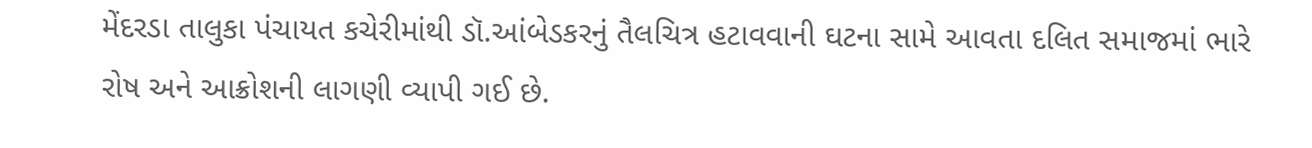મેંદરડા તાલુકા પંચાયત કચેરીમાંથી ડૉ.આંબેડકરનું તૈલચિત્ર હટાવવાની ઘટના સામે આવતા દલિત સમાજમાં ભારે રોષ અને આક્રોશની લાગણી વ્યાપી ગઈ છે.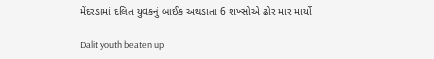મેંદરડામાં દલિત યુવકનું બાઈક અથડાતા 6 શખ્સોએ ઢોર માર માર્યો

Dalit youth beaten up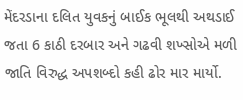મેંદરડાના દલિત યુવકનું બાઈક ભૂલથી અથડાઈ જતા 6 કાઠી દરબાર અને ગઢવી શખ્સોએ મળી જાતિ વિરુદ્ધ અપશબ્દો કહી ઢોર માર માર્યો.